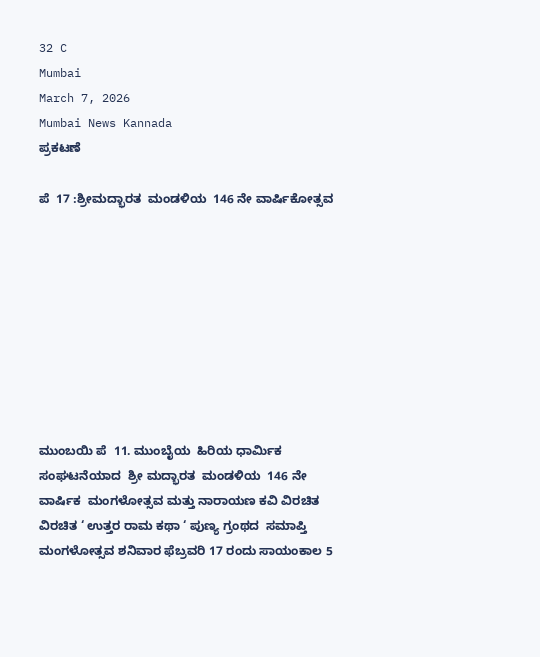32 C
Mumbai
March 7, 2026
Mumbai News Kannada
ಪ್ರಕಟಣೆ

ಪೆ  17 :ಶ್ರೀಮದ್ಭಾರತ  ಮಂಡಳಿಯ  146 ನೇ ವಾರ್ಷಿಕೋತ್ಸವ









ಮುಂಬಯಿ ಪೆ  11. ಮುಂಬೈಯ  ಹಿರಿಯ ಧಾರ್ಮಿಕ ಸಂಘಟನೆಯಾದ  ಶ್ರೀ ಮದ್ಭಾರತ  ಮಂಡಳಿಯ  146 ನೇ ವಾರ್ಷಿಕ  ಮಂಗಳೋತ್ಸವ ಮತ್ತು ನಾರಾಯಣ ಕವಿ ವಿರಚಿತ ವಿರಚಿತ ‘ ಉತ್ತರ ರಾಮ ಕಥಾ ‘ ಪುಣ್ಯ ಗ್ರಂಥದ  ಸಮಾಪ್ತಿ ಮಂಗಳೋತ್ಸವ ಶನಿವಾರ ಫೆಬ್ರವರಿ 17 ರಂದು ಸಾಯಂಕಾಲ 5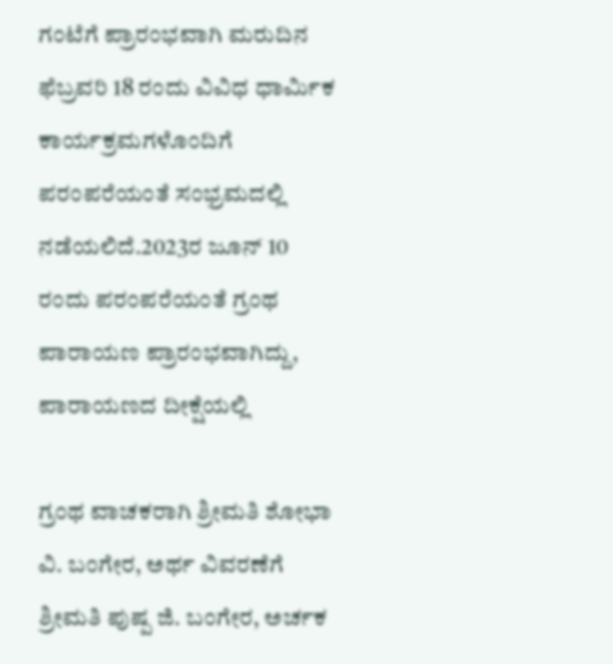ಗಂಟೆಗೆ ಪ್ರಾರಂಭವಾಗಿ ಮರುದಿನ ಫೆಬ್ರವರಿ 18 ರಂದು ವಿವಿಧ ಧಾರ್ಮಿಕ ಕಾರ್ಯಕ್ರಮಗಳೊಂದಿಗೆ ಪರಂಪರೆಯಂತೆ ಸಂಭ್ರಮದಲ್ಲಿ ನಡೆಯಲಿದೆ.2023ರ ಜೂನ್ 10 ರಂದು ಪರಂಪರೆಯಂತೆ ಗ್ರಂಥ ಪಾರಾಯಣ ಪ್ರಾರಂಭವಾಗಿದ್ದು, ಪಾರಾಯಣದ ದೀಕ್ಷೆಯಲ್ಲಿ

ಗ್ರಂಥ ವಾಚಕರಾಗಿ ಶ್ರೀಮತಿ ಶೋಭಾ ವಿ. ಬಂಗೇರ, ಅರ್ಥ ವಿವರಣೆಗೆ ಶ್ರೀಮತಿ ಪುಷ್ಪ ಜಿ. ಬಂಗೇರ, ಅರ್ಚಕ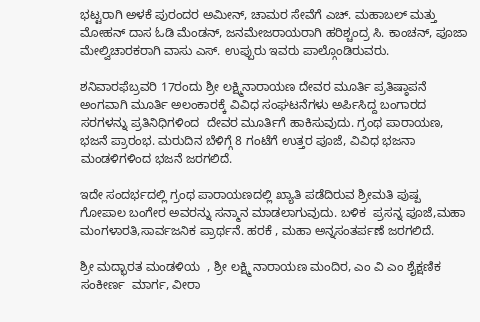ಭಟ್ಟರಾಗಿ ಅಳಕೆ ಪುರಂದರ ಅಮೀನ್, ಚಾಮರ ಸೇವೆಗೆ ಎಚ್. ಮಹಾಬಲ್ ಮತ್ತು ಮೋಹನ್ ದಾಸ ಓಡಿ ಮೆಂಡನ್, ಜನಮೇಜರಾಯರಾಗಿ ಹರಿಶ್ಚಂದ್ರ ಸಿ. ಕಾಂಚನ್, ಪೂಜಾ ಮೇಲ್ವಿಚಾರಕರಾಗಿ ವಾಸು ಎಸ್. ಉಪ್ಪುರು ಇವರು ಪಾಲ್ಗೊಂಡಿರುವರು.

ಶನಿವಾರಫೆಬ್ರವರಿ 17ರಂದು ಶ್ರೀ ಲಕ್ಷ್ಮಿನಾರಾಯಣ ದೇವರ ಮೂರ್ತಿ ಪ್ರತಿಷ್ಠಾಪನೆ ಅಂಗವಾಗಿ ಮೂರ್ತಿ ಅಲಂಕಾರಕ್ಕೆ ವಿವಿಧ ಸಂಘಟನೆಗಳು ಅರ್ಪಿಸಿದ್ದ ಬಂಗಾರದ  ಸರಗಳನ್ನು ಪ್ರತಿನಿಧಿಗಳಿಂದ  ದೇವರ ಮೂರ್ತಿಗೆ ಹಾಕಿಸುವುದು. ಗ್ರಂಥ ಪಾರಾಯಣ, ಭಜನೆ ಪ್ರಾರಂಭ. ಮರುದಿನ ಬೆಳಿಗ್ಗೆ 8 ಗಂಟೆಗೆ ಉತ್ತರ ಪೂಜೆ, ವಿವಿಧ ಭಜನಾ ಮಂಡಳಿಗಳಿಂದ ಭಜನೆ ಜರಗಲಿದೆ.

ಇದೇ ಸಂದರ್ಭದಲ್ಲಿ ಗ್ರಂಥ ಪಾರಾಯಣದಲ್ಲಿ ಖ್ಯಾತಿ ಪಡೆದಿರುವ ಶ್ರೀಮತಿ ಪುಷ್ಪ ಗೋಪಾಲ ಬಂಗೇರ ಅವರನ್ನು ಸನ್ಮಾನ ಮಾಡಲಾಗುವುದು. ಬಳಿಕ  ಪ್ರಸನ್ನ ಪೂಜೆ,ಮಹಾ ಮಂಗಳಾರತಿ,ಸಾರ್ವಜನಿಕ ಪ್ರಾರ್ಥನೆ. ಹರಕೆ , ಮಹಾ ಅನ್ನಸಂತರ್ಪಣೆ ಜರಗಲಿದೆ.

ಶ್ರೀ ಮದ್ಭಾರತ ಮಂಡಳಿಯ  , ಶ್ರೀ ಲಕ್ಷ್ಮಿ ನಾರಾಯಣ ಮಂದಿರ, ಎಂ ವಿ ಎಂ ಶೈಕ್ಷಣಿಕ ಸಂಕೀರ್ಣ  ಮಾರ್ಗ, ವೀರಾ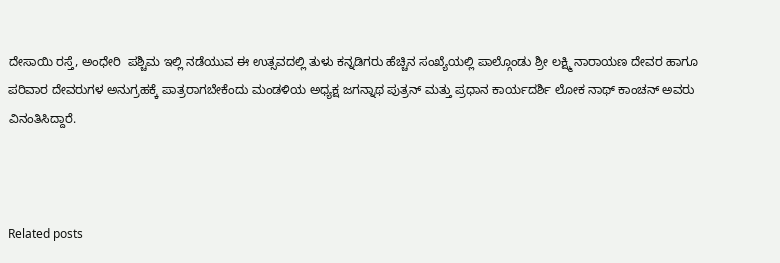ದೇಸಾಯಿ ರಸ್ತೆ, ಅಂಧೇರಿ  ಪಶ್ಚಿಮ ಇಲ್ಲಿ ನಡೆಯುವ ಈ ಉತ್ಸವದಲ್ಲಿ ತುಳು ಕನ್ನಡಿಗರು ಹೆಚ್ಚಿನ ಸಂಖ್ಯೆಯಲ್ಲಿ ಪಾಲ್ಗೊಂಡು ಶ್ರೀ ಲಕ್ಷ್ಮಿ ನಾರಾಯಣ ದೇವರ ಹಾಗೂ ಪರಿವಾರ ದೇವರುಗಳ ಅನುಗ್ರಹಕ್ಕೆ ಪಾತ್ರರಾಗಬೇಕೆಂದು ಮಂಡಳಿಯ ಅಧ್ಯಕ್ಷ ಜಗನ್ನಾಥ ಪುತ್ರನ್ ಮತ್ತು ಪ್ರಧಾನ ಕಾರ್ಯದರ್ಶಿ ಲೋಕ ನಾಥ್ ಕಾಂಚನ್ ಅವರು ವಿನಂತಿಸಿದ್ದಾರೆ.



Related posts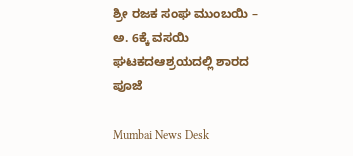ಶ್ರೀ ರಜಕ ಸಂಘ ಮುಂಬಯಿ – ಅ. 6ಕ್ಕೆ ವಸಯಿ ಘಟಕದಆಶ್ರಯದಲ್ಲಿ ಶಾರದ ಪೂಜೆ

Mumbai News Desk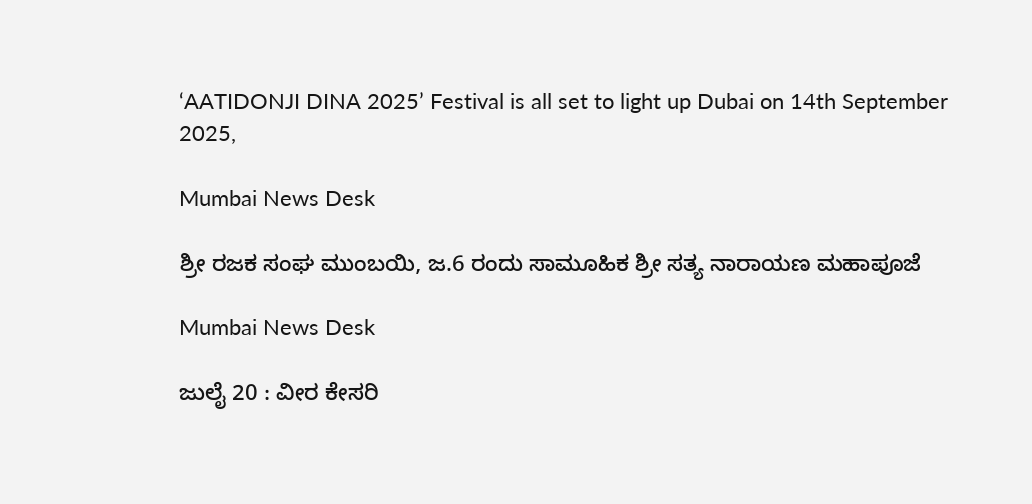‘AATIDONJI DINA 2025’ Festival is all set to light up Dubai on 14th September 2025,

Mumbai News Desk

ಶ್ರೀ ರಜಕ ಸಂಘ ಮುಂಬಯಿ, ಜ.6 ರಂದು ಸಾಮೂಹಿಕ ಶ್ರೀ ಸತ್ಯ ನಾರಾಯಣ ಮಹಾಪೂಜೆ

Mumbai News Desk

ಜುಲೈ 20 : ವೀರ ಕೇಸರಿ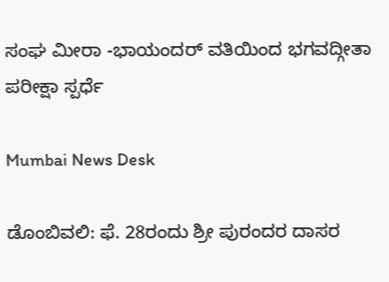ಸಂಘ ಮೀರಾ -ಭಾಯಂದರ್ ವತಿಯಿಂದ ಭಗವದ್ಗೀತಾ ಪರೀಕ್ಷಾ ಸ್ಪರ್ಧೆ

Mumbai News Desk

ಡೊಂಬಿವಲಿ: ಫೆ. 28ರಂದು ಶ್ರೀ ಪುರಂದರ ದಾಸರ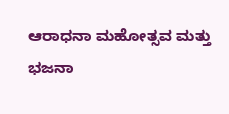ಆರಾಧನಾ ಮಹೋತ್ಸವ ಮತ್ತು ಭಜನಾ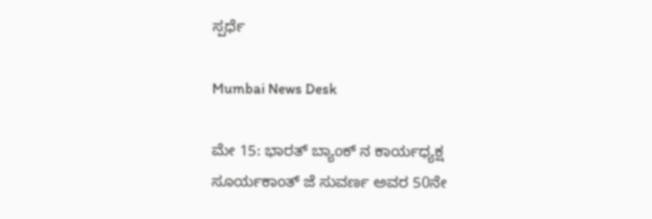ಸ್ಪರ್ಧೆ

Mumbai News Desk

ಮೇ 15: ಭಾರತ್ ಬ್ಯಾಂಕ್ ನ ಕಾರ್ಯಧ್ಯಕ್ಷ ಸೂರ್ಯಕಾಂತ್ ಜೆ ಸುವರ್ಣ ಅವರ 50ನೇ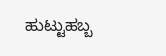ಹುಟ್ಟುಹಬ್ಬ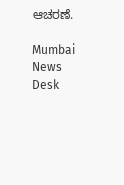ಆಚರಣೆ.

Mumbai News Desk